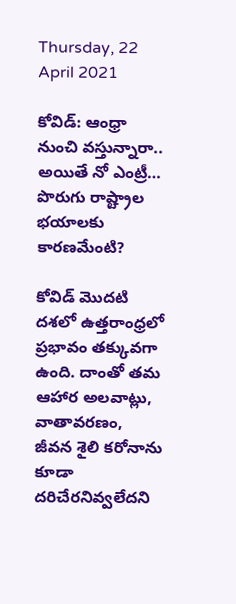Thursday, 22 April 2021

కోవిడ్: ఆంధ్రా నుంచి వస్తున్నారా.. అయితే నో ఎంట్రీ… పొరుగు రాష్ట్రాల భయాలకు కారణమేంటి?

కోవిడ్ మొదటి దశలో ఉత్తరాంధ్రలో ప్రభావం తక్కువగా ఉంది. దాంతో తమ ఆహార అలవాట్లు, వాతావరణం, జీవన శైలి కరోనాను కూడా దరిచేరనివ్వలేదని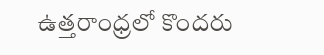ఉత్తరాంధ్రలో కొందరు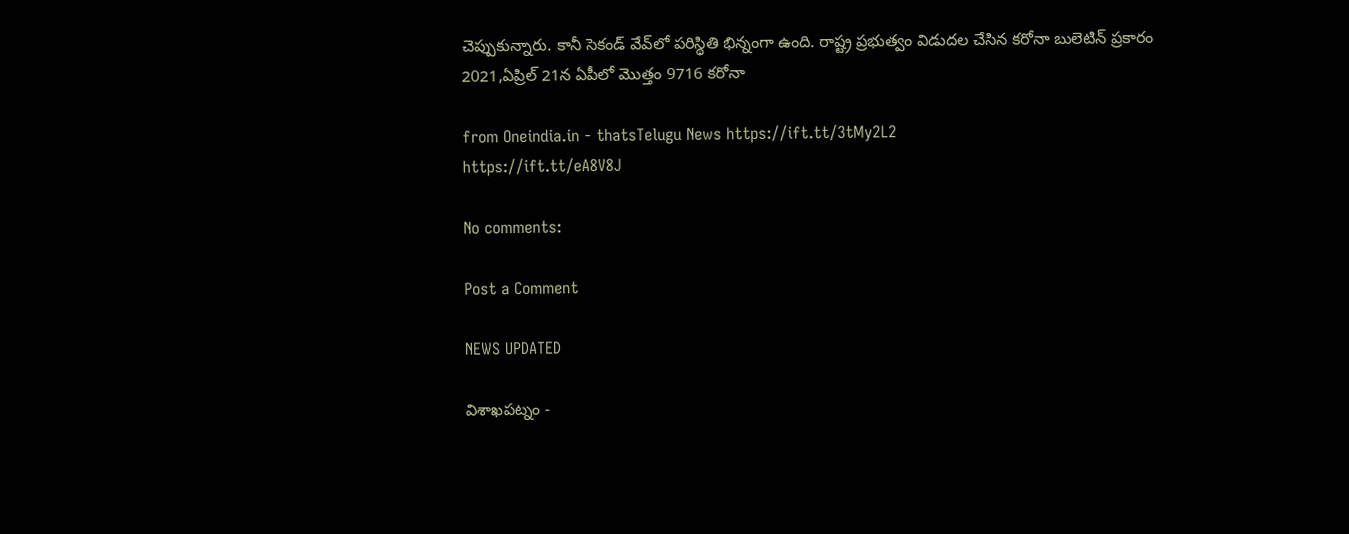చెప్పుకున్నారు. కానీ సెకండ్‌ వేవ్‌లో పరిస్థితి భిన్నంగా ఉంది. రాష్ట్ర ప్రభుత్వం విడుదల చేసిన కరోనా బులెటిన్ ప్రకారం 2021,ఏప్రిల్ 21న ఏపీలో మొత్తం 9716 కరోనా

from Oneindia.in - thatsTelugu News https://ift.tt/3tMy2L2
https://ift.tt/eA8V8J

No comments:

Post a Comment

NEWS UPDATED

విశాఖపట్నం -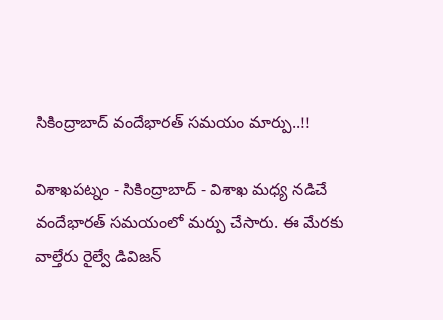సికింద్రాబాద్ వందేభారత్ సమయం మార్పు..!!

విశాఖపట్నం - సికింద్రాబాద్ - విశాఖ మధ్య నడిచే వందేభారత్ సమయంలో మర్పు చేసారు. ఈ మేరకు వాల్తేరు రైల్వే డివిజన్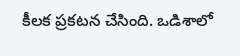కీలక ప్రకటన చేసింది. ఒడిశాలో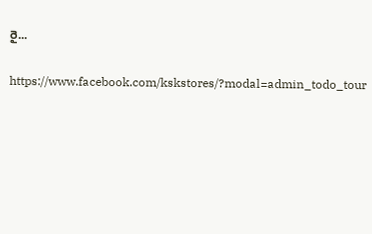రై...

https://www.facebook.com/kskstores/?modal=admin_todo_tour